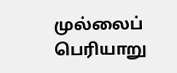முல்லைப் பெரியாறு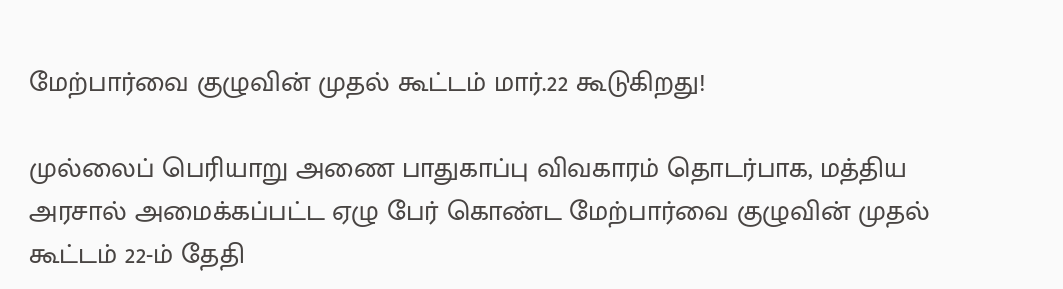மேற்பார்வை குழுவின் முதல் கூட்டம் மார்.22 கூடுகிறது!

முல்லைப் பெரியாறு அணை பாதுகாப்பு விவகாரம் தொடர்பாக, மத்திய அரசால் அமைக்கப்பட்ட ஏழு பேர் கொண்ட மேற்பார்வை குழுவின் முதல் கூட்டம் 22-ம் தேதி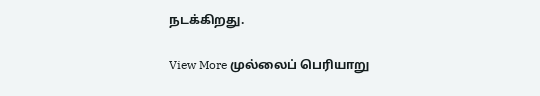நடக்கிறது.

View More முல்லைப் பெரியாறு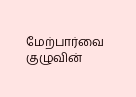மேற்பார்வை குழுவின்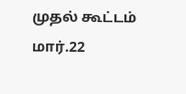முதல் கூட்டம் மார்.22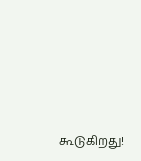கூடுகிறது!